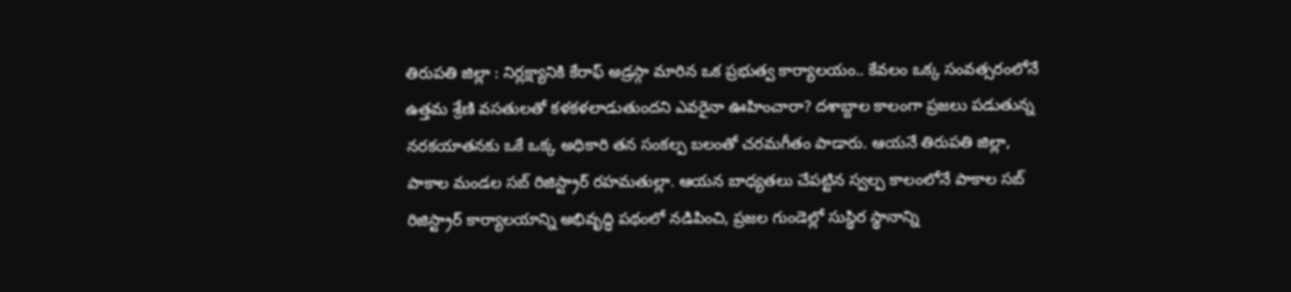తిరుపతి జిల్లా : నిర్లక్ష్యానికి కేరాఫ్ అడ్రస్గా మారిన ఒక ప్రభుత్వ కార్యాలయం.. కేవలం ఒక్క సంవత్సరంలోనే ఉత్తమ శ్రేణి వసతులతో కళకళలాడుతుందని ఎవరైనా ఊహించారా? దశాబ్దాల కాలంగా ప్రజలు పడుతున్న నరకయాతనకు ఒకే ఒక్క అధికారి తన సంకల్ప బలంతో చరమగీతం పాడారు. ఆయనే తిరుపతి జిల్లా, పాకాల మండల సబ్ రిజిస్ట్రార్ రహమతుల్లా. ఆయన బాధ్యతలు చేపట్టిన స్వల్ప కాలంలోనే పాకాల సబ్ రిజిస్ట్రార్ కార్యాలయాన్ని అభివృద్ధి పథంలో నడిపించి, ప్రజల గుండెల్లో సుస్థిర స్థానాన్ని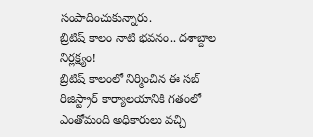సంపాదించుకున్నారు.
బ్రిటిష్ కాలం నాటి భవనం.. దశాబ్దాల నిర్లక్ష్యం!
బ్రిటిష్ కాలంలో నిర్మించిన ఈ సబ్ రిజిస్ట్రార్ కార్యాలయానికి గతంలో ఎంతోమంది అధికారులు వచ్చి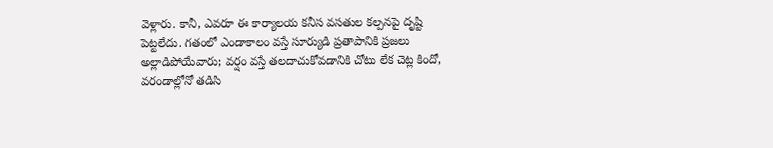వెళ్లారు. కానీ, ఎవరూ ఈ కార్యాలయ కనీస వసతుల కల్పనపై దృష్టి పెట్టలేదు. గతంలో ఎండాకాలం వస్తే సూర్యుడి ప్రతాపానికి ప్రజలు అల్లాడిపోయేవారు; వర్షం వస్తే తలదాచుకోవడానికి చోటు లేక చెట్ల కిందో, వరండాల్లోనో తడిసి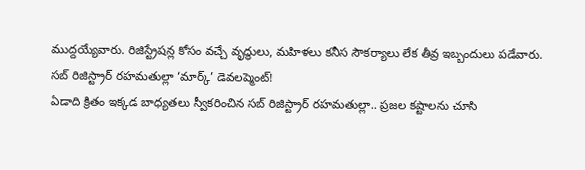ముద్దయ్యేవారు. రిజిస్ట్రేషన్ల కోసం వచ్చే వృద్ధులు, మహిళలు కనీస సౌకర్యాలు లేక తీవ్ర ఇబ్బందులు పడేవారు.
సబ్ రిజిస్ట్రార్ రహమతుల్లా ‘మార్క్’ డెవలప్మెంట్!
ఏడాది క్రితం ఇక్కడ బాధ్యతలు స్వీకరించిన సబ్ రిజిస్ట్రార్ రహమతుల్లా.. ప్రజల కష్టాలను చూసి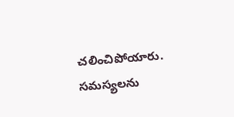చలించిపోయారు. సమస్యలను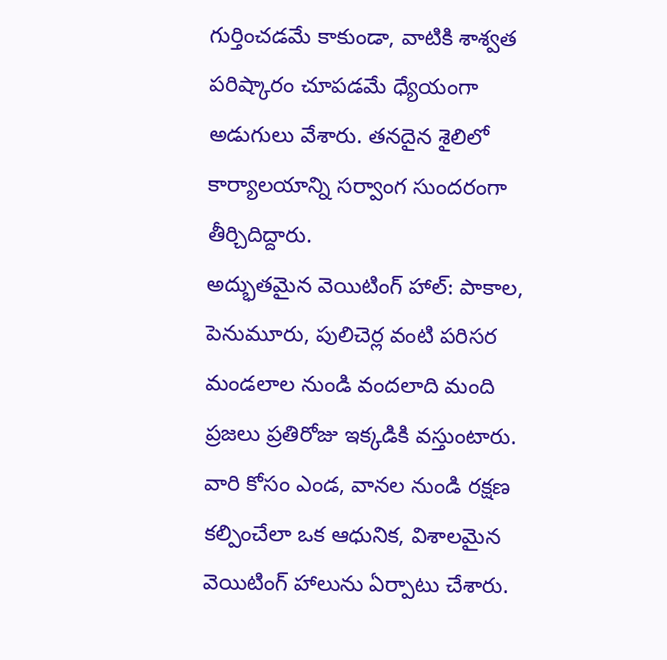గుర్తించడమే కాకుండా, వాటికి శాశ్వత పరిష్కారం చూపడమే ధ్యేయంగా అడుగులు వేశారు. తనదైన శైలిలో కార్యాలయాన్ని సర్వాంగ సుందరంగా తీర్చిదిద్దారు.
అద్భుతమైన వెయిటింగ్ హాల్: పాకాల, పెనుమూరు, పులిచెర్ల వంటి పరిసర మండలాల నుండి వందలాది మంది ప్రజలు ప్రతిరోజు ఇక్కడికి వస్తుంటారు. వారి కోసం ఎండ, వానల నుండి రక్షణ కల్పించేలా ఒక ఆధునిక, విశాలమైన వెయిటింగ్ హాలును ఏర్పాటు చేశారు.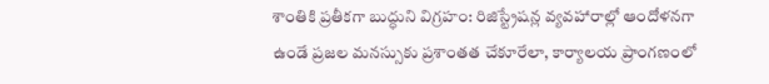శాంతికి ప్రతీకగా బుద్ధుని విగ్రహం: రిజిస్ట్రేషన్ల వ్యవహారాల్లో ఆందోళనగా ఉండే ప్రజల మనస్సుకు ప్రశాంతత చేకూరేలా, కార్యాలయ ప్రాంగణంలో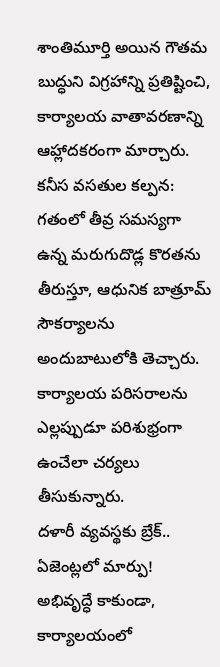శాంతిమూర్తి అయిన గౌతమ బుద్ధుని విగ్రహాన్ని ప్రతిష్టించి, కార్యాలయ వాతావరణాన్ని ఆహ్లాదకరంగా మార్చారు.
కనీస వసతుల కల్పన: గతంలో తీవ్ర సమస్యగా ఉన్న మరుగుదొడ్ల కొరతను తీరుస్తూ, ఆధునిక బాత్రూమ్ సౌకర్యాలను అందుబాటులోకి తెచ్చారు. కార్యాలయ పరిసరాలను ఎల్లప్పుడూ పరిశుభ్రంగా ఉంచేలా చర్యలు తీసుకున్నారు.
దళారీ వ్యవస్థకు బ్రేక్.. ఏజెంట్లలో మార్పు!
అభివృద్ధే కాకుండా, కార్యాలయంలో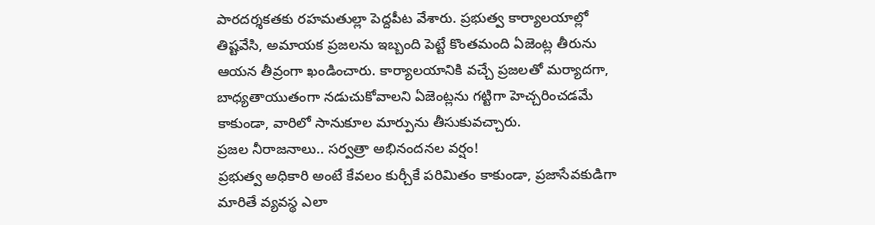పారదర్శకతకు రహమతుల్లా పెద్దపీట వేశారు. ప్రభుత్వ కార్యాలయాల్లో తిష్టవేసి, అమాయక ప్రజలను ఇబ్బంది పెట్టే కొంతమంది ఏజెంట్ల తీరును ఆయన తీవ్రంగా ఖండించారు. కార్యాలయానికి వచ్చే ప్రజలతో మర్యాదగా, బాధ్యతాయుతంగా నడుచుకోవాలని ఏజెంట్లను గట్టిగా హెచ్చరించడమే కాకుండా, వారిలో సానుకూల మార్పును తీసుకువచ్చారు.
ప్రజల నీరాజనాలు.. సర్వత్రా అభినందనల వర్షం!
ప్రభుత్వ అధికారి అంటే కేవలం కుర్చీకే పరిమితం కాకుండా, ప్రజాసేవకుడిగా మారితే వ్యవస్థ ఎలా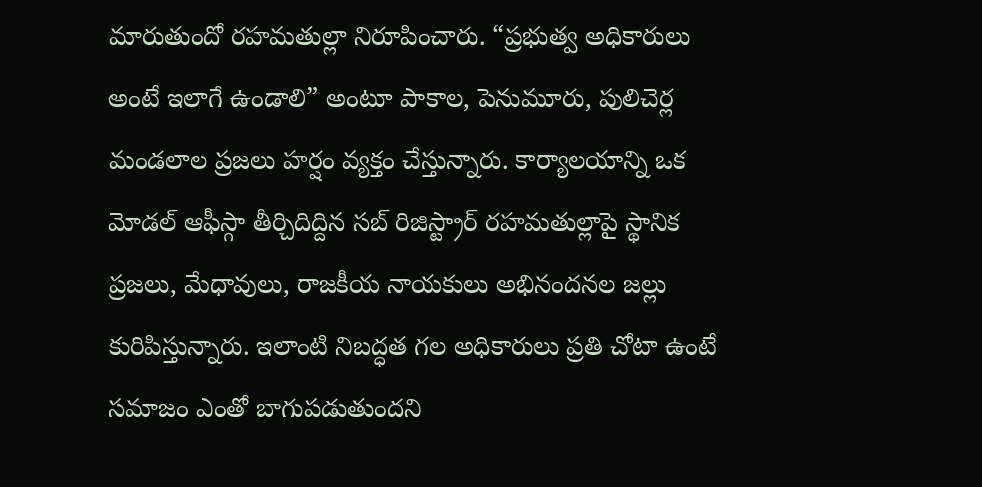మారుతుందో రహమతుల్లా నిరూపించారు. “ప్రభుత్వ అధికారులు అంటే ఇలాగే ఉండాలి” అంటూ పాకాల, పెనుమూరు, పులిచెర్ల మండలాల ప్రజలు హర్షం వ్యక్తం చేస్తున్నారు. కార్యాలయాన్ని ఒక మోడల్ ఆఫీస్గా తీర్చిదిద్దిన సబ్ రిజిస్ట్రార్ రహమతుల్లాపై స్థానిక ప్రజలు, మేధావులు, రాజకీయ నాయకులు అభినందనల జల్లు కురిపిస్తున్నారు. ఇలాంటి నిబద్ధత గల అధికారులు ప్రతి చోటా ఉంటే సమాజం ఎంతో బాగుపడుతుందని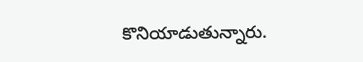కొనియాడుతున్నారు.